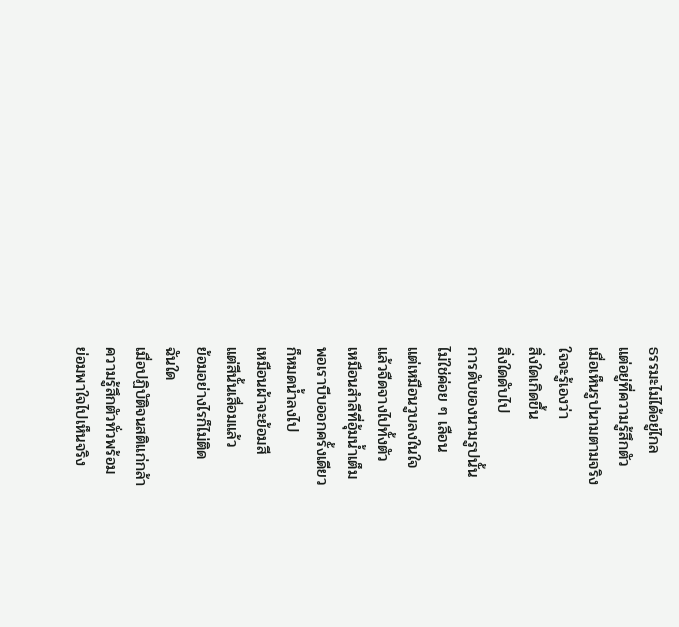ธรรมะไม่ได้อยู่ไกล
แต่อยู่ที่ความรู้สึกตัว
เมื่อเห็นรูปนามตามจริง
ใจจะรู้เองว่า
สิ่งใดเกิดขึ้น
สิ่งใดดับไป
การดับของนามรูปนั้น
ไม่ใช่ค่อย ๆ เลือน
แต่เหมือนวูบลงในใจ
แล้วจืดจางไปทั้งตัว
เหมือนสำลีที่อุ้มน้ำเต็ม
พอเราบีบออกครั้งเดียว
ก็หมดน้ำลงไป
เหมือนผ้าจะย้อมสี
แต่สีนั้นเสื่อมแล้ว
ย้อมอย่างไรก็ไม่ติด
ฉันใด
เมื่อปฏิบัติจนสติแก่กล้า
ความรู้สึกตัวทั่วพร้อม
ย่อมพาใจไปเห็นจริง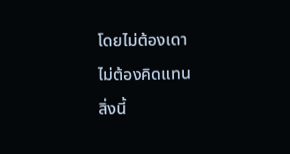โดยไม่ต้องเดา
ไม่ต้องคิดแทน
สิ่งนี้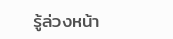รู้ล่วงหน้า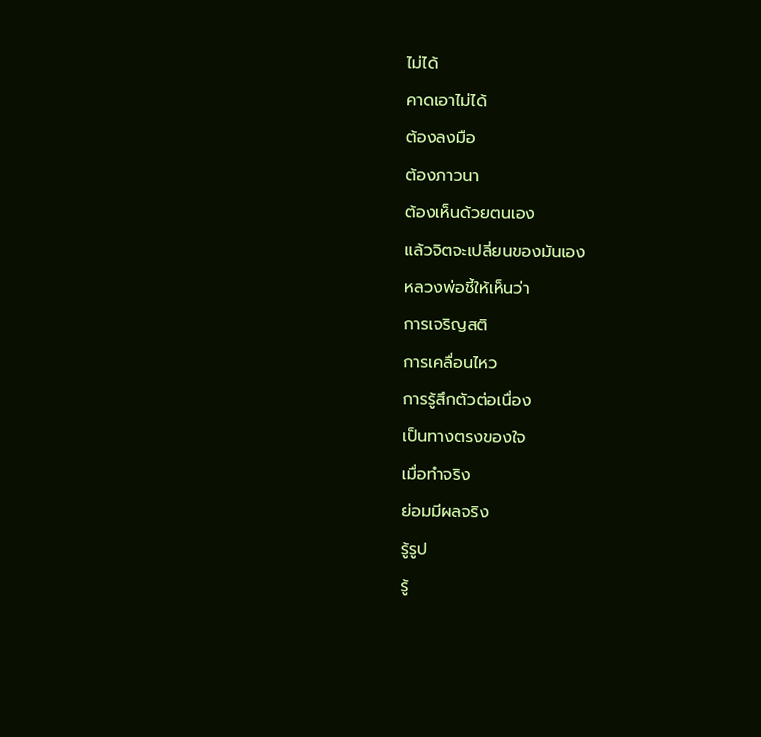ไม่ได้
คาดเอาไม่ได้
ต้องลงมือ
ต้องภาวนา
ต้องเห็นด้วยตนเอง
แล้วจิตจะเปลี่ยนของมันเอง
หลวงพ่อชี้ให้เห็นว่า
การเจริญสติ
การเคลื่อนไหว
การรู้สึกตัวต่อเนื่อง
เป็นทางตรงของใจ
เมื่อทำจริง
ย่อมมีผลจริง
รู้รูป
รู้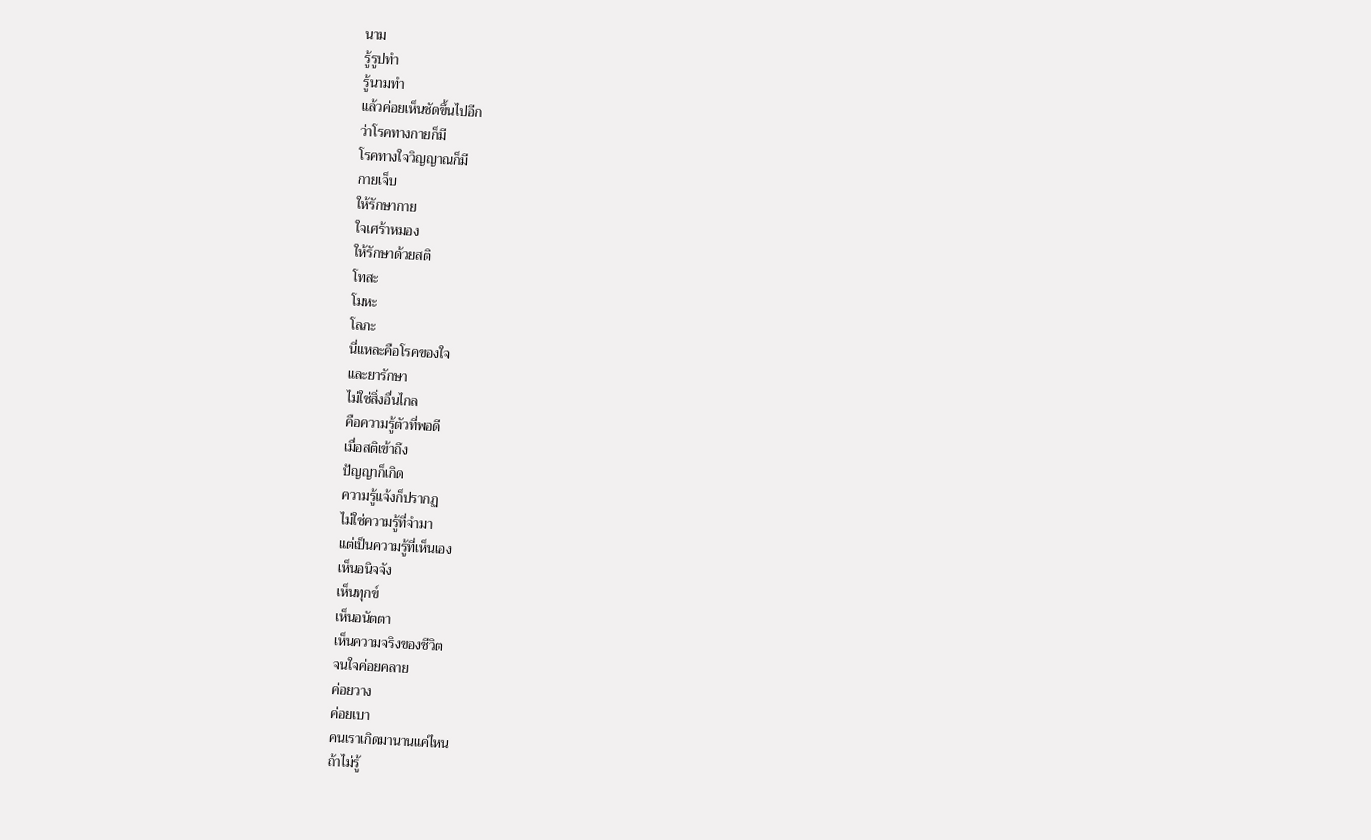นาม
รู้รูปทำ
รู้นามทำ
แล้วค่อยเห็นชัดขึ้นไปอีก
ว่าโรคทางกายก็มี
โรคทางใจวิญญาณก็มี
กายเจ็บ
ให้รักษากาย
ใจเศร้าหมอง
ให้รักษาด้วยสติ
โทสะ
โมหะ
โลภะ
นี่แหละคือโรคของใจ
และยารักษา
ไม่ใช่สิ่งอื่นไกล
คือความรู้ตัวที่พอดี
เมื่อสติเข้าถึง
ปัญญาก็เกิด
ความรู้แจ้งก็ปรากฏ
ไม่ใช่ความรู้ที่จำมา
แต่เป็นความรู้ที่เห็นเอง
เห็นอนิจจัง
เห็นทุกข์
เห็นอนัตตา
เห็นความจริงของชีวิต
จนใจค่อยคลาย
ค่อยวาง
ค่อยเบา
คนเราเกิดมานานแค่ไหน
ถ้าไม่รู้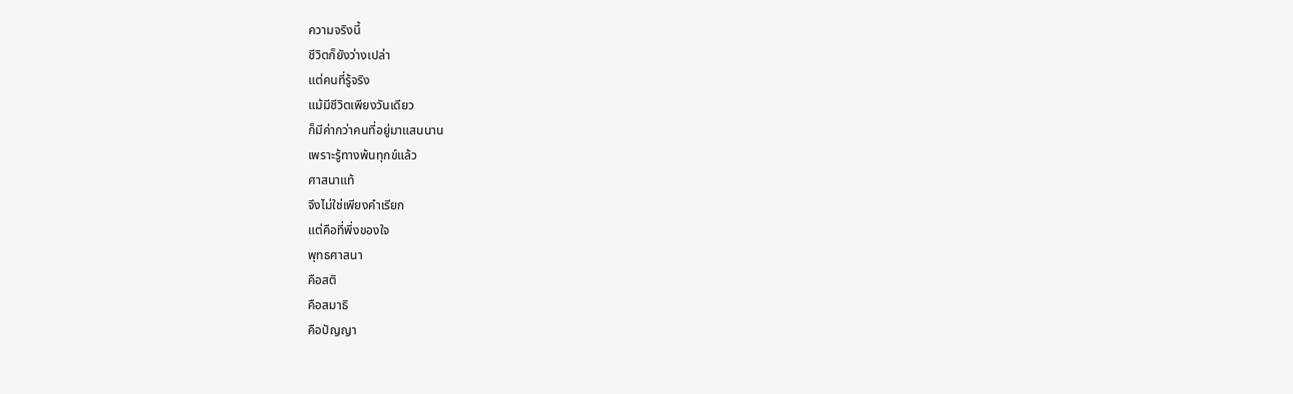ความจริงนี้
ชีวิตก็ยังว่างเปล่า
แต่คนที่รู้จริง
แม้มีชีวิตเพียงวันเดียว
ก็มีค่ากว่าคนที่อยู่มาแสนนาน
เพราะรู้ทางพ้นทุกข์แล้ว
ศาสนาแท้
จึงไม่ใช่เพียงคำเรียก
แต่คือที่พึ่งของใจ
พุทธศาสนา
คือสติ
คือสมาธิ
คือปัญญา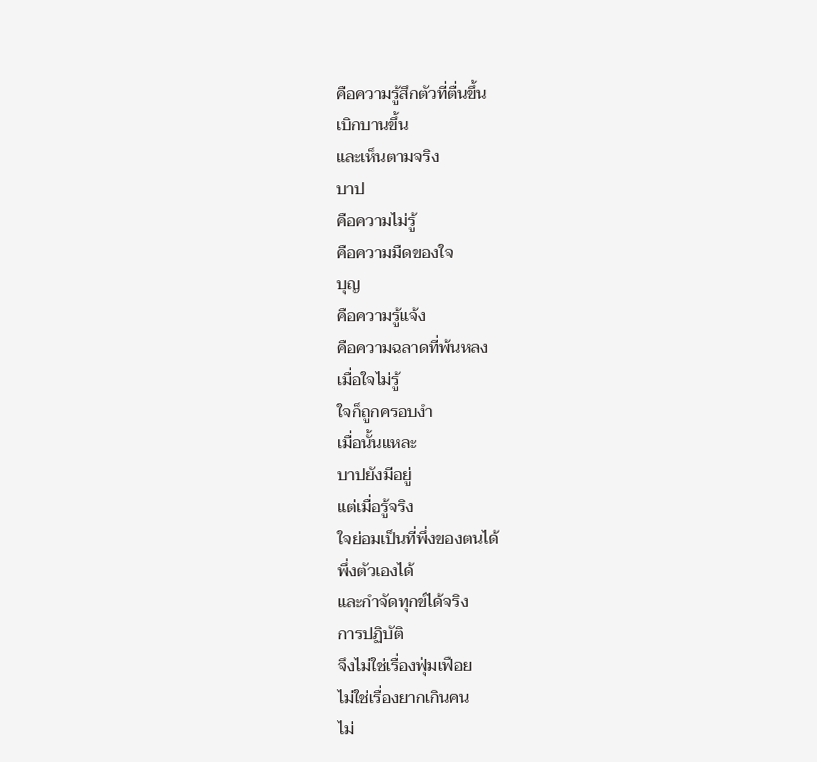คือความรู้สึกตัวที่ตื่นขึ้น
เบิกบานขึ้น
และเห็นตามจริง
บาป
คือความไม่รู้
คือความมืดของใจ
บุญ
คือความรู้แจ้ง
คือความฉลาดที่พ้นหลง
เมื่อใจไม่รู้
ใจก็ถูกครอบงำ
เมื่อนั้นแหละ
บาปยังมีอยู่
แต่เมื่อรู้จริง
ใจย่อมเป็นที่พึ่งของตนได้
พึ่งตัวเองได้
และกำจัดทุกข์ได้จริง
การปฏิบัติ
จึงไม่ใช่เรื่องฟุ่มเฟือย
ไม่ใช่เรื่องยากเกินคน
ไม่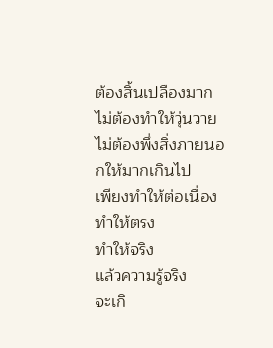ต้องสิ้นเปลืองมาก
ไม่ต้องทำให้วุ่นวาย
ไม่ต้องพึ่งสิ่งภายนอกให้มากเกินไป
เพียงทำให้ต่อเนื่อง
ทำให้ตรง
ทำให้จริง
แล้วความรู้จริง
จะเกิ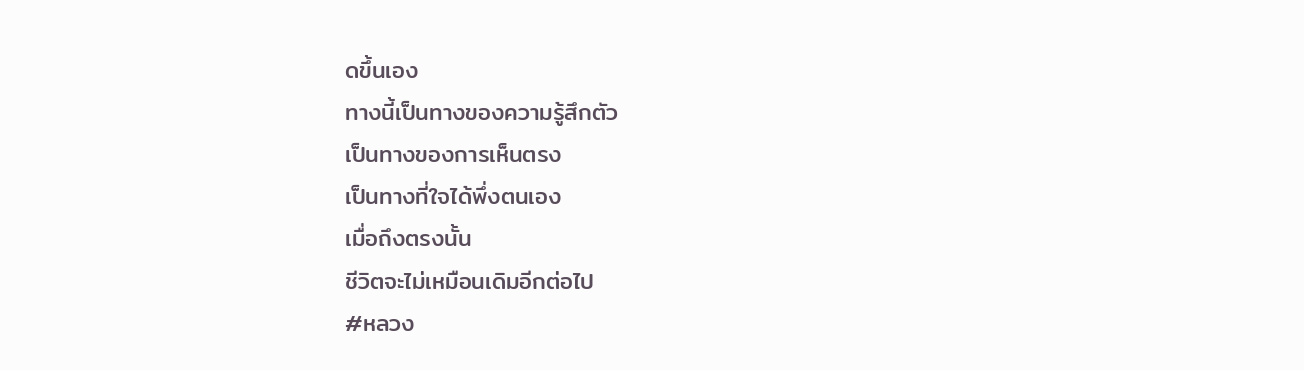ดขึ้นเอง
ทางนี้เป็นทางของความรู้สึกตัว
เป็นทางของการเห็นตรง
เป็นทางที่ใจได้พึ่งตนเอง
เมื่อถึงตรงนั้น
ชีวิตจะไม่เหมือนเดิมอีกต่อไป
#หลวง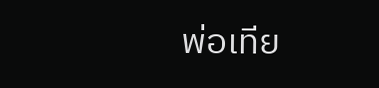พ่อเทีย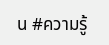น #ความรู้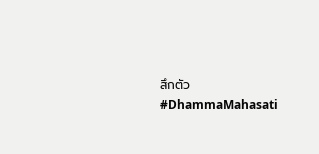สึกตัว #DhammaMahasati